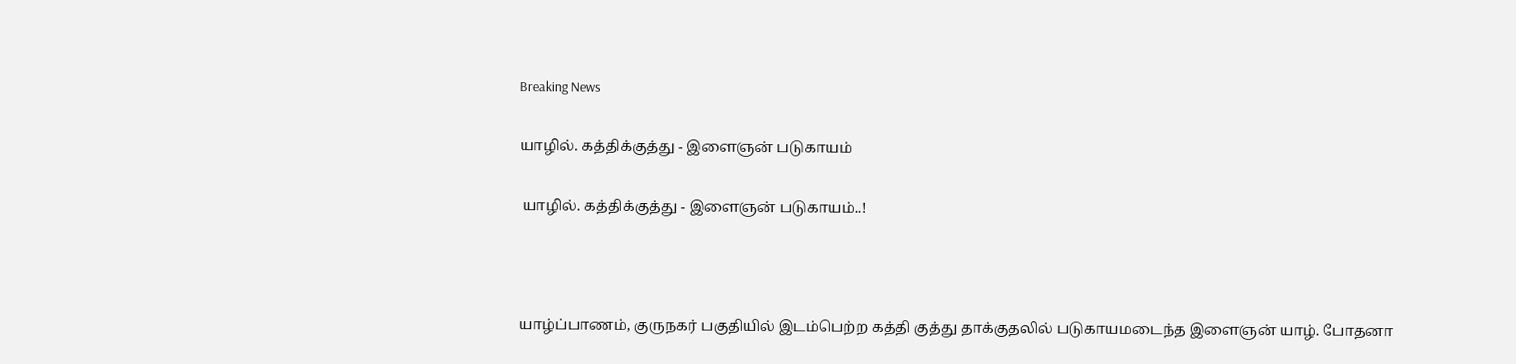Breaking News

யாழில். கத்திக்குத்து - இளைஞன் படுகாயம்

 யாழில். கத்திக்குத்து - இளைஞன் படுகாயம்..!



யாழ்ப்பாணம், குருநகர் பகுதியில் இடம்பெற்ற கத்தி குத்து தாக்குதலில் படுகாயமடைந்த இளைஞன் யாழ். போதனா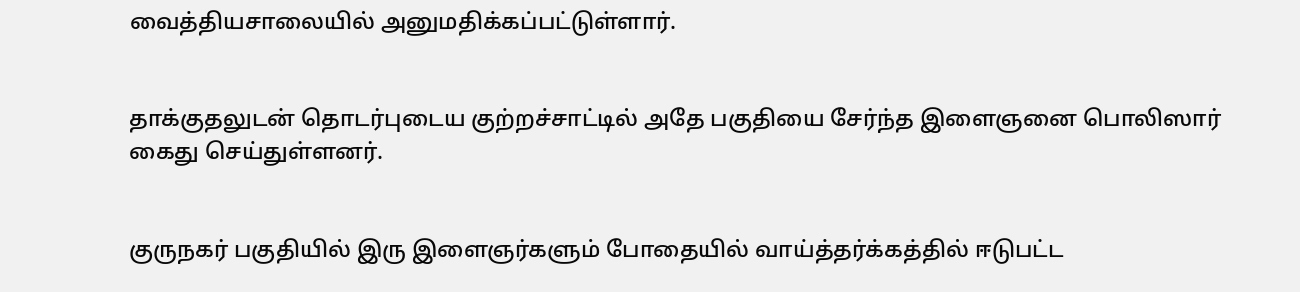வைத்தியசாலையில் அனுமதிக்கப்பட்டுள்ளார்.


தாக்குதலுடன் தொடர்புடைய குற்றச்சாட்டில் அதே பகுதியை சேர்ந்த இளைஞனை பொலிஸார் கைது செய்துள்ளனர்.


குருநகர் பகுதியில் இரு இளைஞர்களும் போதையில் வாய்த்தர்க்கத்தில் ஈடுபட்ட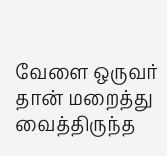வேளை ஒருவர் தான் மறைத்து வைத்திருந்த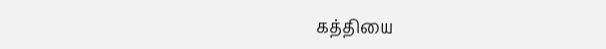கத்தியை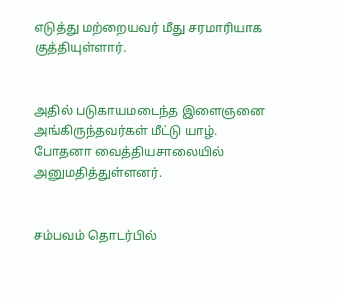எடுத்து மற்றையவர் மீது சரமாரியாக குத்தியுள்ளார்.


அதில் படுகாயமடைந்த இளைஞனை அங்கிருந்தவர்கள் மீட்டு யாழ். போதனா வைத்தியசாலையில் அனுமதித்துள்ளனர்.


சம்பவம் தொடர்பில்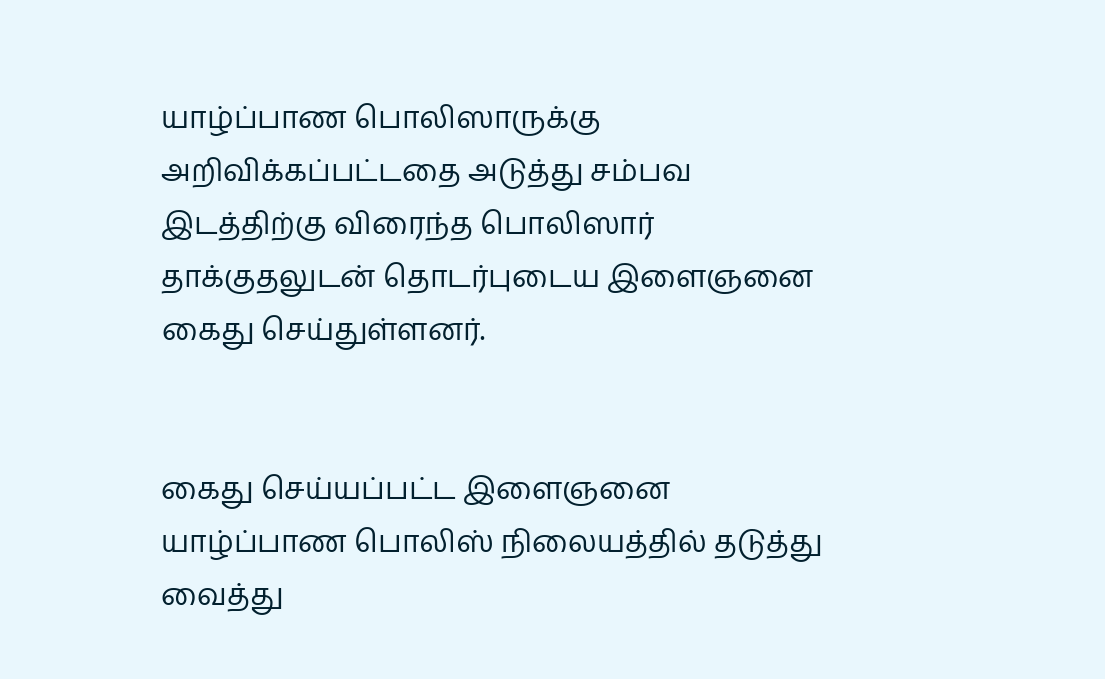யாழ்ப்பாண பொலிஸாருக்கு அறிவிக்கப்பட்டதை அடுத்து சம்பவ இடத்திற்கு விரைந்த பொலிஸார் தாக்குதலுடன் தொடர்புடைய இளைஞனை கைது செய்துள்ளனர்.


கைது செய்யப்பட்ட இளைஞனை யாழ்ப்பாண பொலிஸ் நிலையத்தில் தடுத்து வைத்து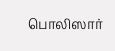பொலிஸார்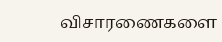விசாரணைகளை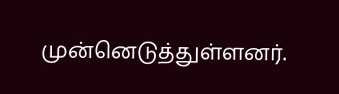முன்னெடுத்துள்ளனர்.